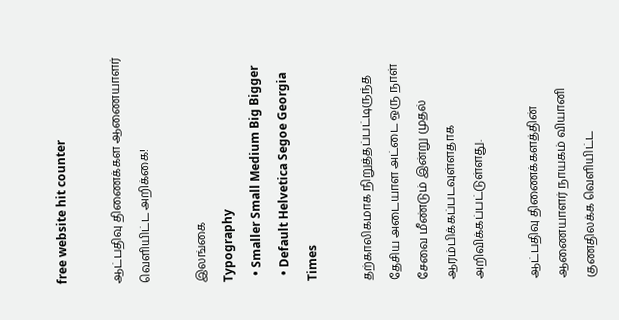free website hit counter

ஆட்பதிவு திணைக்கள ஆணையாளர் வெளியிட்ட அறிக்கை!

இலங்கை
Typography
  • Smaller Small Medium Big Bigger
  • Default Helvetica Segoe Georgia Times

தற்காலிகமாக நிறுத்தப்பட்டிருந்த தேசிய அடையாள அட்டை ஒரு நாள் சேவை மீண்டும் இன்று முதல் ஆரம்பிக்கப்படவுள்ளதாக அறிவிக்கப்பட்டுள்ளது.

ஆட்பதிவு திணைக்களத்தின் ஆணையாளர் நாயகம் வியானி குணதிலக்க வெளியிட்ட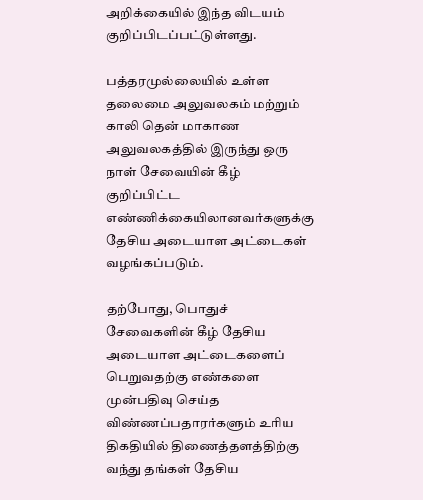அறிக்கையில் இந்த விடயம் குறிப்பிடப்பட்டுள்ளது.

பத்தரமுல்லையில் உள்ள தலைமை அலுவலகம் மற்றும் காலி தென் மாகாண அலுவலகத்தில் இருந்து ஒரு நாள் சேவையின் கீழ் குறிப்பிட்ட எண்ணிக்கையிலானவர்களுக்கு தேசிய அடையாள அட்டைகள் வழங்கப்படும்.

தற்போது, பொதுச் சேவைகளின் கீழ் தேசிய அடையாள அட்டைகளைப் பெறுவதற்கு எண்களை முன்பதிவு செய்த விண்ணப்பதாரர்களும் உரிய திகதியில் திணைத்தளத்திற்கு வந்து தங்கள் தேசிய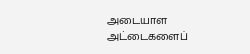அடையாள அட்டைகளைப்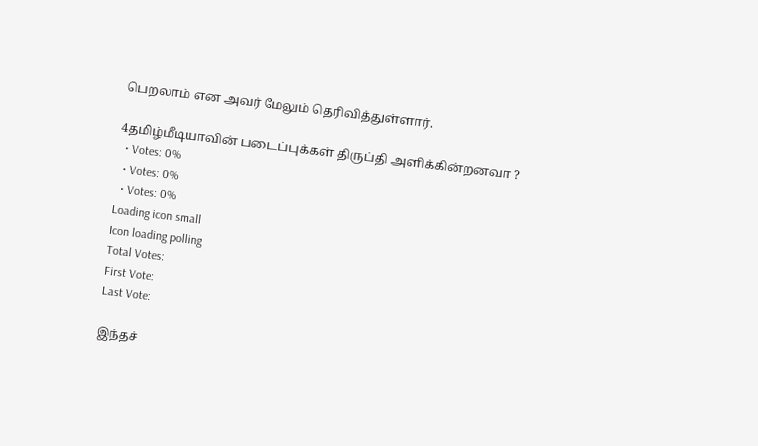பெறலாம் என அவர் மேலும் தெரிவித்துள்ளார்.

4தமிழ்மீடியாவின் படைப்புக்கள் திருப்தி அளிக்கின்றனவா ?
  • Votes: 0%
  • Votes: 0%
  • Votes: 0%
Loading icon small
Icon loading polling
Total Votes:
First Vote:
Last Vote:

இந்தச்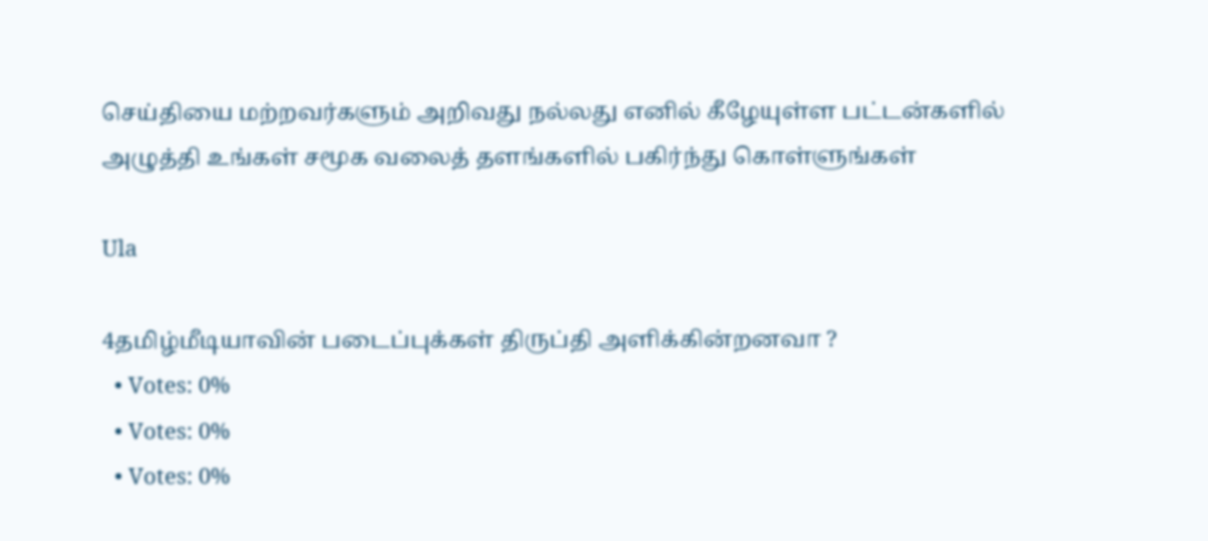செய்தியை மற்றவர்களும் அறிவது நல்லது எனில் கீழேயுள்ள பட்டன்களில் அழுத்தி உங்கள் சமூக வலைத் தளங்களில் பகிர்ந்து கொள்ளுங்கள்

Ula

4தமிழ்மீடியாவின் படைப்புக்கள் திருப்தி அளிக்கின்றனவா ?
  • Votes: 0%
  • Votes: 0%
  • Votes: 0%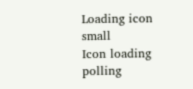Loading icon small
Icon loading polling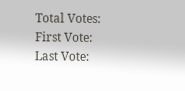Total Votes:
First Vote:
Last Vote: